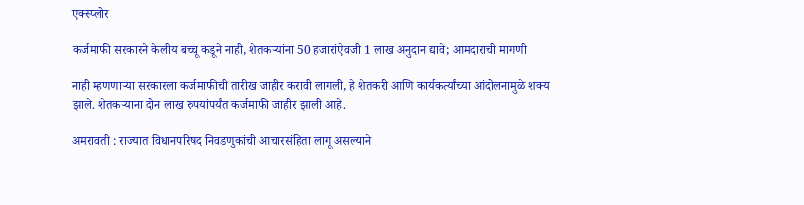एक्स्प्लोर

कर्जमाफी सरकारने केलीय बच्चू कडूने नाही, शेतकऱ्यांना 50 हजारांऐवजी 1 लाख अनुदान द्यावे; आमदाराची मागणी

नाही म्हणणाऱ्या सरकारला कर्जमाफीची तारीख जाहीर करावी लागली, हे शेतकरी आणि कार्यकर्त्यांच्या आंदोलनामुळे शक्य झाले. शेतकऱ्याना दोन लाख रुपयांपर्यंत कर्जमाफी जाहीर झाली आहे.

अमरावती : राज्यात विधानपरिषद निवडणुकांची आचारसंहिता लागू असल्याने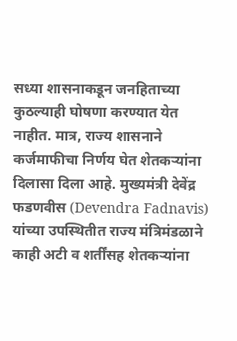सध्या शासनाकडून जनहिताच्या कुठल्याही घोषणा करण्यात येत नाहीत. मात्र, राज्य शासनाने कर्जमाफीचा निर्णय घेत शेतकऱ्यांना दिलासा दिला आहे. मुख्यमंत्री देवेंद्र फडणवीस (Devendra Fadnavis) यांच्या उपस्थितीत राज्य मंत्रिमंडळाने काही अटी व शर्तींसह शेतकऱ्यांना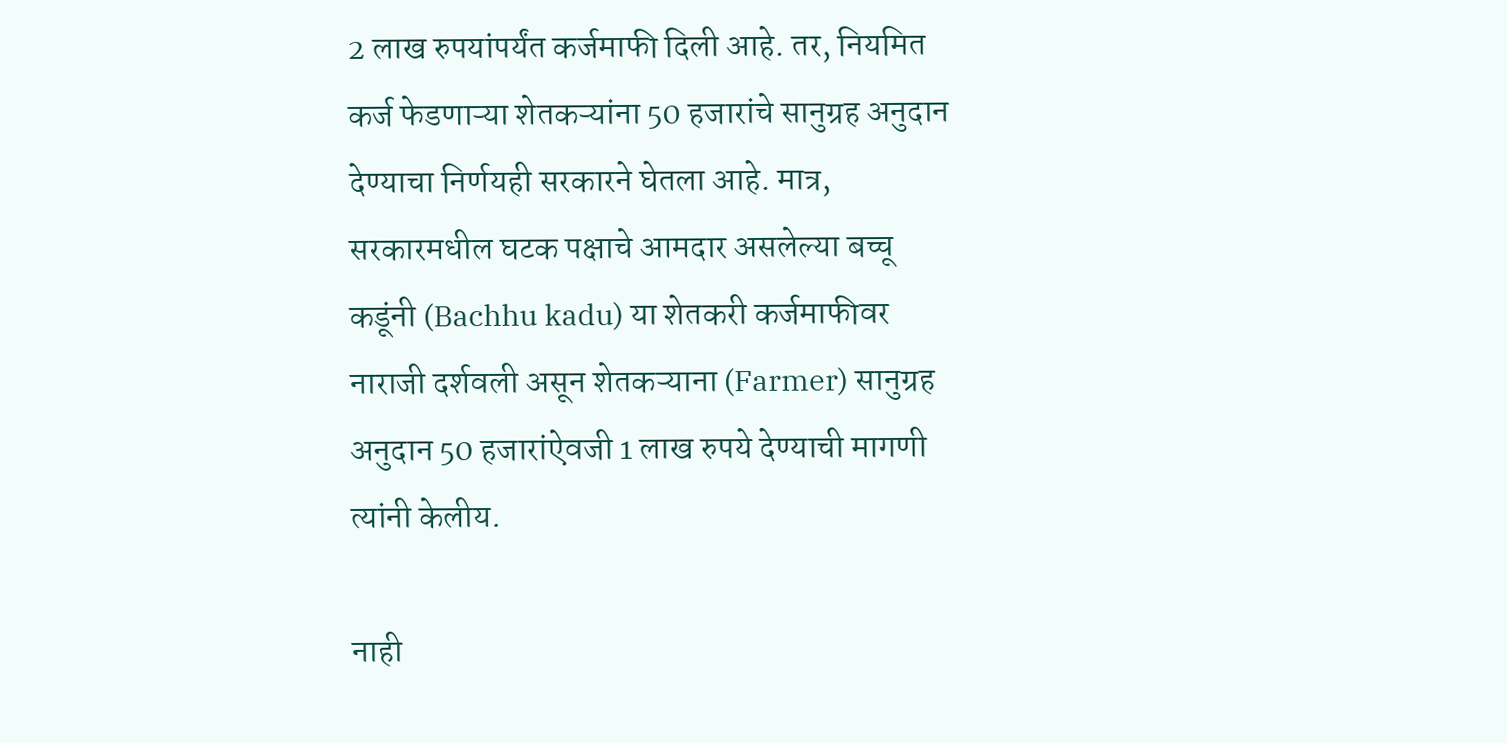2 लाख रुपयांपर्यंत कर्जमाफी दिली आहे. तर, नियमित कर्ज फेडणाऱ्या शेतकऱ्यांना 50 हजारांचे सानुग्रह अनुदान देण्याचा निर्णयही सरकारने घेतला आहे. मात्र, सरकारमधील घटक पक्षाचे आमदार असलेल्या बच्चू कडूंनी (Bachhu kadu) या शेतकरी कर्जमाफीवर नाराजी दर्शवली असून शेतकऱ्याना (Farmer) सानुग्रह अनुदान 50 हजारांऐवजी 1 लाख रुपये देण्याची मागणी त्यांनी केलीय.

नाही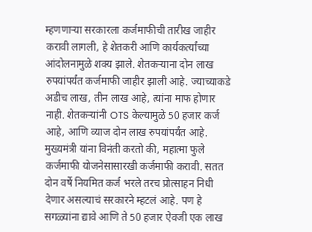म्हणणाऱ्या सरकारला कर्जमाफीची तारीख जाहीर करावी लागली, हे शेतकरी आणि कार्यकर्त्यांच्या आंदोलनामुळे शक्य झाले. शेतकऱ्याना दोन लाख रुपयांपर्यंत कर्जमाफी जाहीर झाली आहे. ज्याच्याकडे अडीच लाख, तीन लाख आहे, त्यांना माफ होणार नाही. शेतकऱ्यांनी OTS केल्यामुळे 50 हजार कर्ज आहे, आणि व्याज दोन लाख रुपयांपर्यंत आहे. मुख्यमंत्री यांना विनंती करतो की, महात्मा फुले कर्जमाफी योजनेसासारखी कर्जमाफी करावी. सतत दोन वर्षे नियमित कर्ज भरले तरच प्रोत्साहन निधी देणार असल्याचं सरकारने म्हटलं आहे. पण हे सगळ्यांना द्यावे आणि ते 50 हजार ऐवजी एक लाख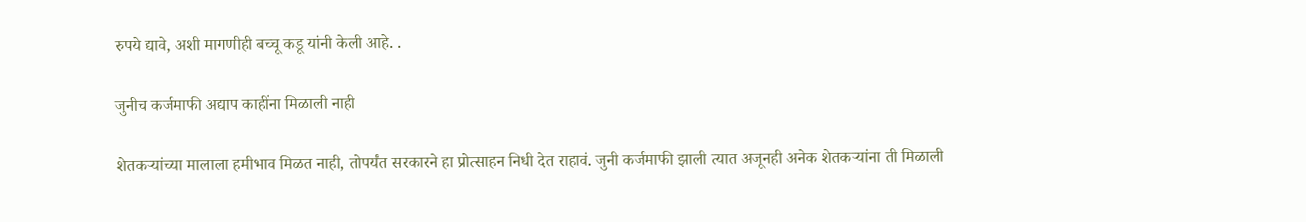रुपये द्यावे, अशी मागणीही बच्चू कडू यांनी केली आहे. .

जुनीच कर्जमाफी अद्याप काहींना मिळाली नाही

शेतकऱ्यांच्या मालाला हमीभाव मिळत नाही, तोपर्यंत सरकारने हा प्रोत्साहन निधी देत राहावं. जुनी कर्जमाफी झाली त्यात अजूनही अनेक शेतकऱ्यांना ती मिळाली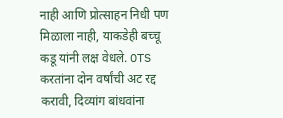नाही आणि प्रोत्साहन निधी पण मिळाला नाही, याकडेही बच्चू कडू यांनी लक्ष वेधले. OTS करतांना दोन वर्षांची अट रद्द करावी, दिव्यांग बांधवांना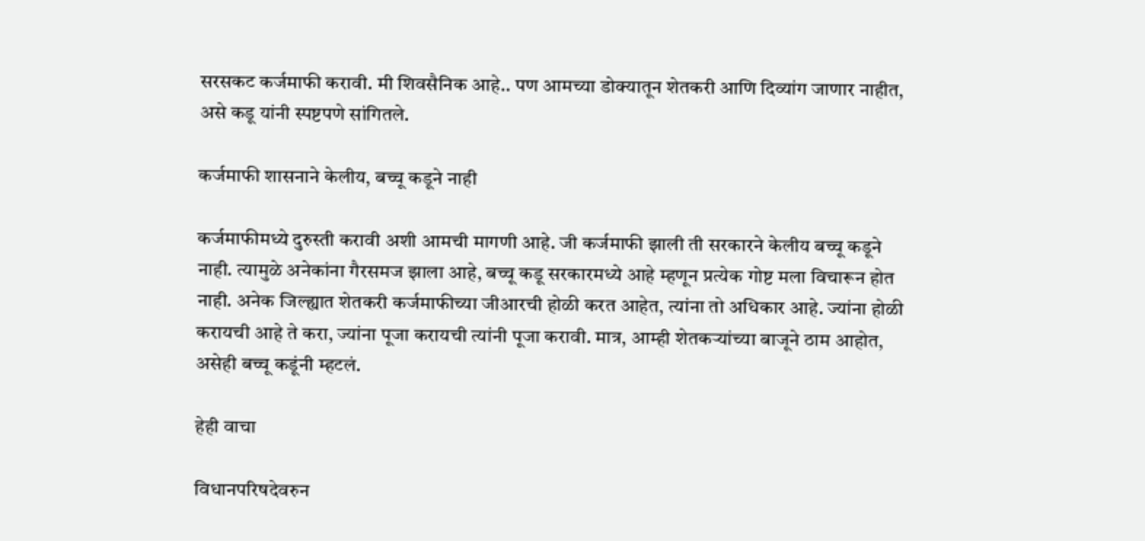सरसकट कर्जमाफी करावी. मी शिवसैनिक आहे.. पण आमच्या डोक्यातून शेतकरी आणि दिव्यांग जाणार नाहीत, असे कडू यांनी स्पष्टपणे सांगितले.

कर्जमाफी शासनाने केलीय, बच्चू कडूने नाही

कर्जमाफीमध्ये दुरुस्ती करावी अशी आमची मागणी आहे. जी कर्जमाफी झाली ती सरकारने केलीय बच्चू कडूने नाही. त्यामुळे अनेकांना गैरसमज झाला आहे, बच्चू कडू सरकारमध्ये आहे म्हणून प्रत्येक गोष्ट मला विचारून होत नाही. अनेक जिल्ह्यात शेतकरी कर्जमाफीच्या जीआरची होळी करत आहेत, त्यांना तो अधिकार आहे. ज्यांना होळी करायची आहे ते करा, ज्यांना पूजा करायची त्यांनी पूजा करावी. मात्र, आम्ही शेतकऱ्यांच्या बाजूने ठाम आहोत, असेही बच्चू कडूंनी म्हटलं.

हेही वाचा

विधानपरिषदेवरुन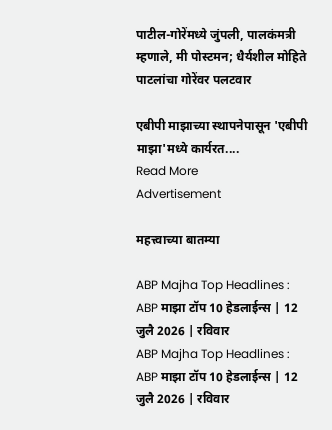पाटील-गोरेंमध्ये जुंपली, पालकंमत्री म्हणाले, मी पोस्टमन; धैर्यशील मोहिते पाटलांचा गोरेंवर पलटवार

एबीपी माझाच्या स्थापनेपासून 'एबीपी माझा'मध्ये कार्यरत....
Read More
Advertisement

महत्त्वाच्या बातम्या

ABP Majha Top Headlines : ABP माझा टॉप 10 हेडलाईन्स | 12 जुलै 2026 | रविवार
ABP Majha Top Headlines : ABP माझा टॉप 10 हेडलाईन्स | 12 जुलै 2026 | रविवार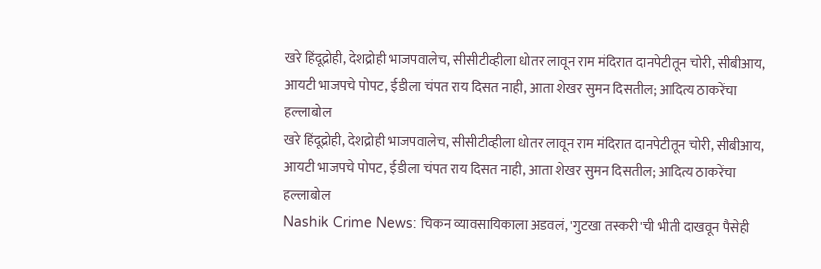खरे हिंदूद्रोही, देशद्रोही भाजपवालेच, सीसीटीव्हीला धोतर लावून राम मंदिरात दानपेटीतून चोरी, सीबीआय, आयटी भाजपचे पोपट, ईडीला चंपत राय दिसत नाही, आता शेखर सुमन दिसतील; आदित्य ठाकरेंचा हल्लाबोल
खरे हिंदूद्रोही, देशद्रोही भाजपवालेच, सीसीटीव्हीला धोतर लावून राम मंदिरात दानपेटीतून चोरी, सीबीआय, आयटी भाजपचे पोपट, ईडीला चंपत राय दिसत नाही, आता शेखर सुमन दिसतील; आदित्य ठाकरेंचा हल्लाबोल
Nashik Crime News: चिकन व्यावसायिकाला अडवलं, 'गुटखा तस्करी'ची भीती दाखवून पैसेही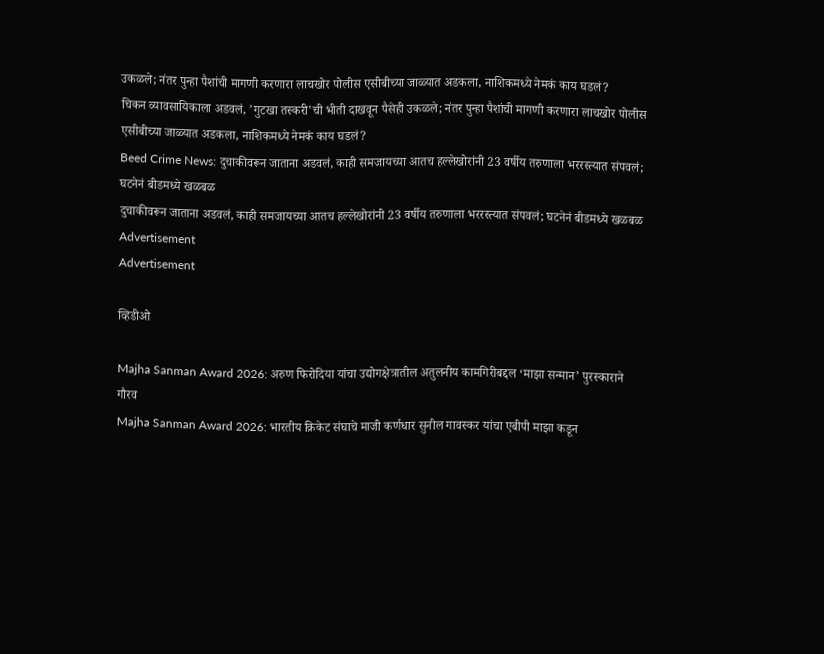उकळले; नंतर पुन्हा पैशांची मागणी करणारा लाचखोर पोलीस एसीबीच्या जाळ्यात अडकला, नाशिकमध्ये नेमकं काय घडलं?
चिकन व्यावसायिकाला अडवलं, 'गुटखा तस्करी'ची भीती दाखवून पैसेही उकळले; नंतर पुन्हा पैशांची मागणी करणारा लाचखोर पोलीस एसीबीच्या जाळ्यात अडकला, नाशिकमध्ये नेमकं काय घडलं?
Beed Crime News: दुचाकीवरून जाताना अडवलं, काही समजायच्या आतच हल्लेखोरांनी 23 वर्षीय तरुणाला भररस्त्यात संपवलं; घटनेनं बीडमध्ये खळबळ
दुचाकीवरून जाताना अडवलं, काही समजायच्या आतच हल्लेखोरांनी 23 वर्षीय तरुणाला भररस्त्यात संपवलं; घटनेनं बीडमध्ये खळबळ
Advertisement
Advertisement

व्हिडीओ

Majha Sanman Award 2026: अरुण फिरोदिया यांचा उद्योगक्षेत्रातील अतुलनीय कामगिरीबद्दल ‘माझा सन्मान’ पुरस्काराने गौरव
Majha Sanman Award 2026: भारतीय क्रिकेट संघाचे माजी कर्णधार सुनील गावस्कर यांचा एबीपी माझा कडून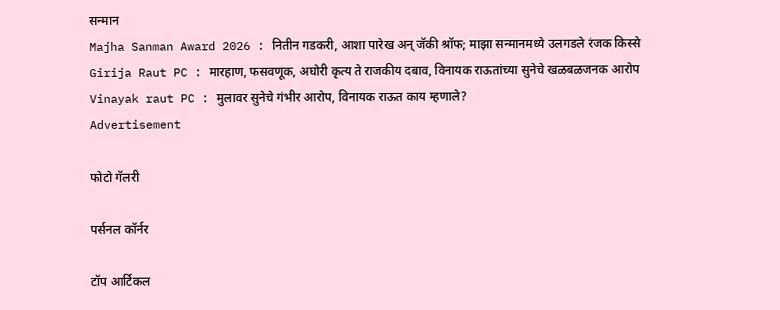सन्मान
Majha Sanman Award 2026 : नितीन गडकरी, आशा पारेख अन् जॅकी श्रॉफ; माझा सन्मानमध्ये उलगडले रंजक किस्से
Girija Raut PC : मारहाण, फसवणूक, अघोरी कृत्य ते राजकीय दबाव, विनायक राऊतांच्या सुनेचे खळबळजनक आरोप
Vinayak raut PC : मुलावर सुनेचे गंभीर आरोप, विनायक राऊत काय म्हणाले?
Advertisement

फोटो गॅलरी

पर्सनल कॉर्नर

टॉप आर्टिकल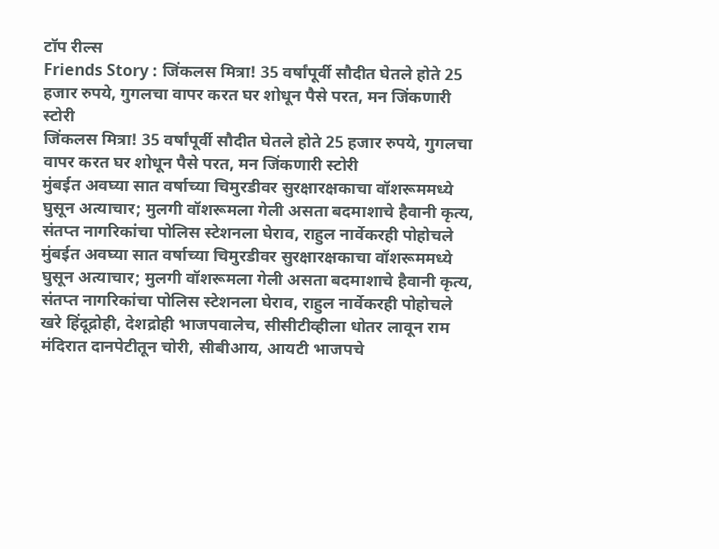टॉप रील्स
Friends Story : जिंकलस मित्रा! 35 वर्षांपूर्वी सौदीत घेतले होते 25 हजार रुपये, गुगलचा वापर करत घर शोधून पैसे परत, मन जिंकणारी स्टोरी
जिंकलस मित्रा! 35 वर्षांपूर्वी सौदीत घेतले होते 25 हजार रुपये, गुगलचा वापर करत घर शोधून पैसे परत, मन जिंकणारी स्टोरी
मुंबईत अवघ्या सात वर्षाच्या चिमुरडीवर सुरक्षारक्षकाचा वॉशरूममध्ये घुसून अत्याचार; मुलगी वॉशरूमला गेली असता बदमाशाचे हैवानी कृत्य, संतप्त नागरिकांचा पोलिस स्टेशनला घेराव, राहुल नार्वेकरही पोहोचले
मुंबईत अवघ्या सात वर्षाच्या चिमुरडीवर सुरक्षारक्षकाचा वॉशरूममध्ये घुसून अत्याचार; मुलगी वॉशरूमला गेली असता बदमाशाचे हैवानी कृत्य, संतप्त नागरिकांचा पोलिस स्टेशनला घेराव, राहुल नार्वेकरही पोहोचले
खरे हिंदूद्रोही, देशद्रोही भाजपवालेच, सीसीटीव्हीला धोतर लावून राम मंदिरात दानपेटीतून चोरी, सीबीआय, आयटी भाजपचे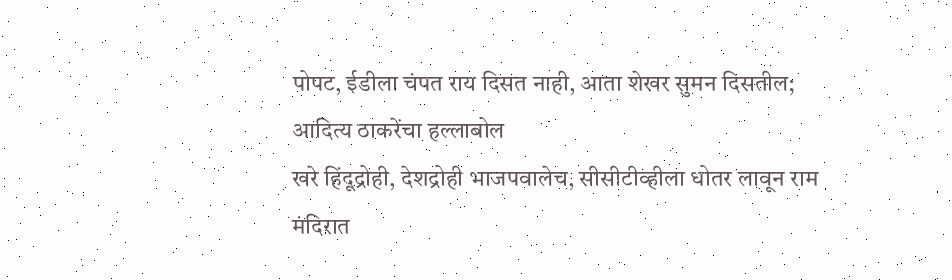पोपट, ईडीला चंपत राय दिसत नाही, आता शेखर सुमन दिसतील; आदित्य ठाकरेंचा हल्लाबोल
खरे हिंदूद्रोही, देशद्रोही भाजपवालेच, सीसीटीव्हीला धोतर लावून राम मंदिरात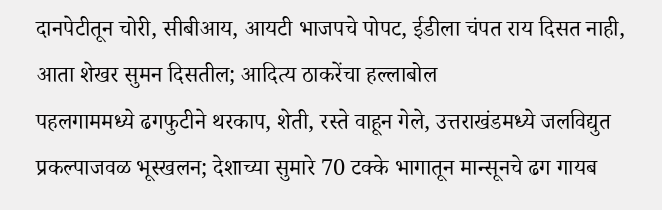दानपेटीतून चोरी, सीबीआय, आयटी भाजपचे पोपट, ईडीला चंपत राय दिसत नाही, आता शेखर सुमन दिसतील; आदित्य ठाकरेंचा हल्लाबोल
पहलगाममध्ये ढगफुटीने थरकाप, शेती, रस्ते वाहून गेले, उत्तराखंडमध्ये जलविद्युत प्रकल्पाजवळ भूस्खलन; देशाच्या सुमारे 70 टक्के भागातून मान्सूनचे ढग गायब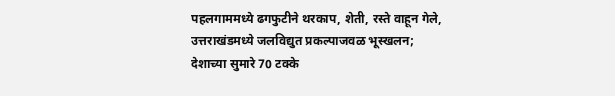पहलगाममध्ये ढगफुटीने थरकाप, शेती, रस्ते वाहून गेले, उत्तराखंडमध्ये जलविद्युत प्रकल्पाजवळ भूस्खलन; देशाच्या सुमारे 70 टक्के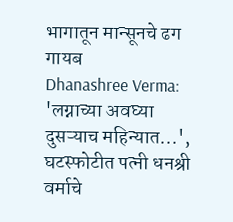भागातून मान्सूनचे ढग गायब
Dhanashree Verma: 'लग्नाच्या अवघ्या दुसऱ्याच महिन्यात...', घटस्फोटीत पत्नी धनश्री वर्माचे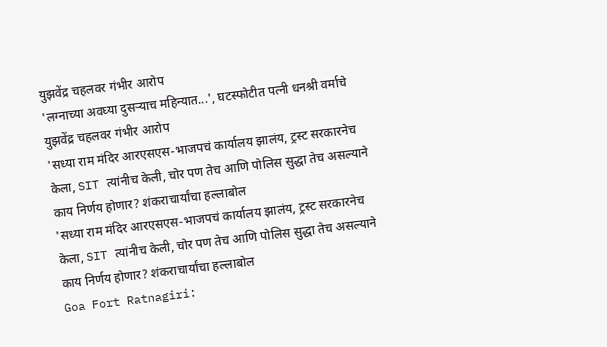युझवेंद्र चहलवर गंभीर आरोप
'लग्नाच्या अवघ्या दुसऱ्याच महिन्यात...', घटस्फोटीत पत्नी धनश्री वर्माचे युझवेंद्र चहलवर गंभीर आरोप
'सध्या राम मंदिर आरएसएस-भाजपचं कार्यालय झालंय, ट्रस्ट सरकारनेच केला, SIT त्यांनीच केली, चोर पण तेच आणि पोलिस सुद्धा तेच असल्याने काय निर्णय होणार? शंकराचार्यांचा हल्लाबोल
'सध्या राम मंदिर आरएसएस-भाजपचं कार्यालय झालंय, ट्रस्ट सरकारनेच केला, SIT त्यांनीच केली, चोर पण तेच आणि पोलिस सुद्धा तेच असल्याने काय निर्णय होणार? शंकराचार्यांचा हल्लाबोल
Goa Fort Ratnagiri: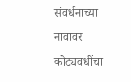संवर्धनाच्या नावावर कोट्यवधींचा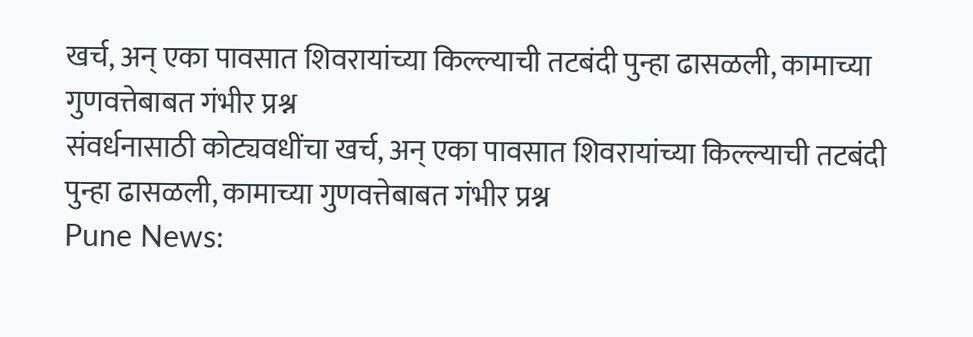खर्च, अन् एका पावसात शिवरायांच्या किल्ल्याची तटबंदी पुन्हा ढासळली, कामाच्या गुणवत्तेबाबत गंभीर प्रश्न
संवर्धनासाठी कोट्यवधींचा खर्च, अन् एका पावसात शिवरायांच्या किल्ल्याची तटबंदी पुन्हा ढासळली, कामाच्या गुणवत्तेबाबत गंभीर प्रश्न
Pune News: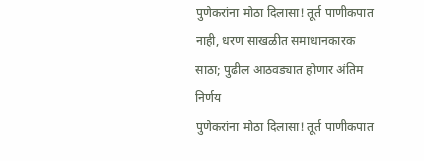पुणेकरांना मोठा दिलासा! तूर्त पाणीकपात नाही, धरण साखळीत समाधानकारक साठा; पुढील आठवड्यात होणार अंतिम निर्णय
पुणेकरांना मोठा दिलासा! तूर्त पाणीकपात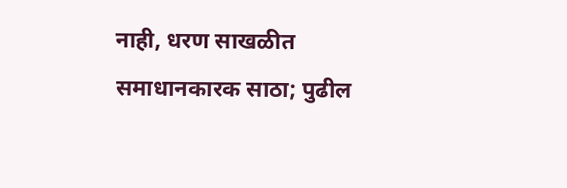नाही, धरण साखळीत समाधानकारक साठा; पुढील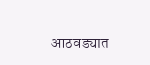आठवड्यात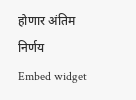होणार अंतिम निर्णय
Embed widget